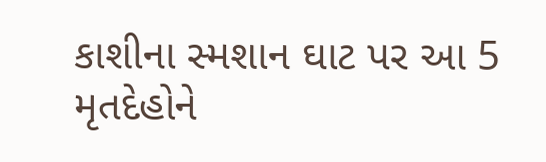કાશીના સ્મશાન ઘાટ પર આ 5 મૃતદેહોને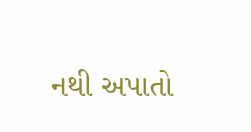નથી અપાતો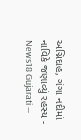અગ્નિદાહ, ગંગા નદીમાં નાવિકે જણાવ્યું રહસ્ય - News18 Gujarati —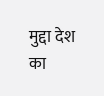मुद्दा देश का